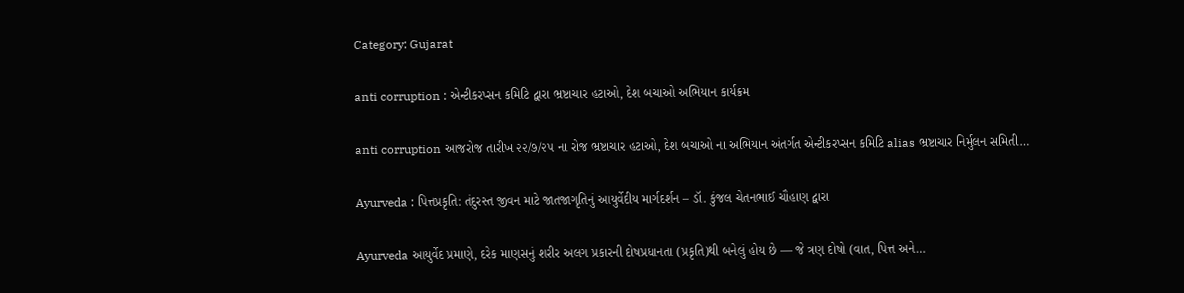Category: Gujarat

anti corruption : એન્ટીકરપ્સન કમિટિ દ્વારા ભ્રષ્ટાચાર હટાઓ, દેશ બચાઓ અભિયાન કાર્યક્રમ

anti corruption આજરોજ તારીખ ૨૨/૭/૨૫ ના રોજ ભ્રષ્ટાચાર હટાઓ, દેશ બચાઓ ના અભિયાન અંતર્ગત એન્ટીકરપ્સન કમિટિ alias ભ્રષ્ટાચાર નિર્મુલન સમિતી…

Ayurveda : પિત્તપ્રકૃતિ: તંદુરસ્ત જીવન માટે જાતજાગૃતિનું આયુર્વેદીય માર્ગદર્શન – ડૉ. કુંજલ ચેતનભાઈ ચૌહાણ દ્વારા

Ayurveda આયુર્વેદ પ્રમાણે, દરેક માણસનું શરીર અલગ પ્રકારની દોષપ્રધાનતા (પ્રકૃતિ)થી બનેલું હોય છે — જે ત્રણ દોષો (વાત, પિત્ત અને…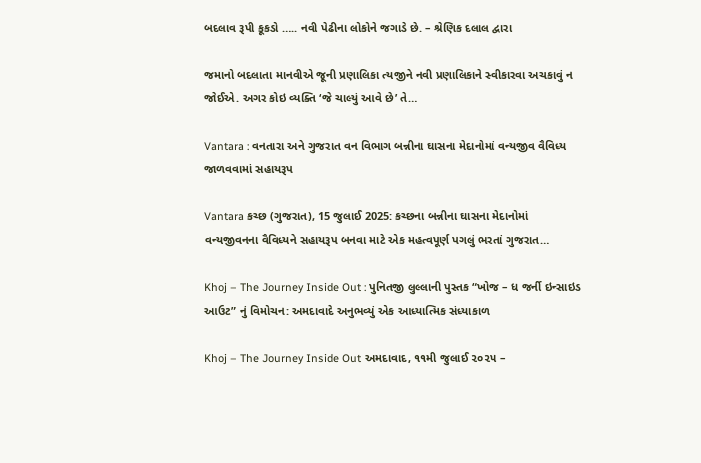બદલાવ રૂપી કૂકડો ….. નવી પેઢીના લોકોને જગાડે છે. – શ્રેણિક દલાલ દ્વારા

જમાનો બદલાતા માનવીએ જૂની પ્રણાલિકા ત્યજીને નવી પ્રણાલિકાને સ્વીકારવા અચકાવું ન જોઈએ. અગર કોઇ વ્યક્તિ ‘જે ચાલ્યું આવે છે’ તે…

Vantara : વનતારા અને ગુજરાત વન વિભાગ બન્નીના ઘાસના મેદાનોમાં વન્યજીવ વૈવિધ્ય જાળવવામાં સહાયરૂપ

Vantara કચ્છ (ગુજરાત), 15 જુલાઈ 2025: કચ્છના બન્નીના ઘાસના મેદાનોમાં વન્યજીવનના વૈવિધ્યને સહાયરૂપ બનવા માટે એક મહત્વપૂર્ણ પગલું ભરતાં ગુજરાત…

Khoj – The Journey Inside Out : પુનિતજી લુલ્લાની પુસ્તક “ખોજ – ધ જર્ની ઇન્સાઇડ આઉટ” નું વિમોચન: અમદાવાદે અનુભવ્યું એક આધ્યાત્મિક સંધ્યાકાળ

Khoj – The Journey Inside Out અમદાવાદ, ૧૧મી જુલાઈ ૨૦૨૫ –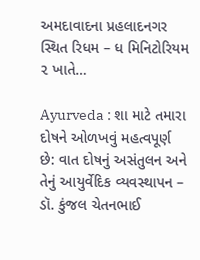અમદાવાદના પ્રહલાદનગર સ્થિત રિધમ – ધ મિનિટોરિયમ ૨ ખાતે…

Ayurveda : શા માટે તમારા દોષને ઓળખવું મહત્વપૂર્ણ છે: વાત દોષનું અસંતુલન અને તેનું આયુર્વેદિક વ્યવસ્થાપન – ડૉ. કુંજલ ચેતનભાઈ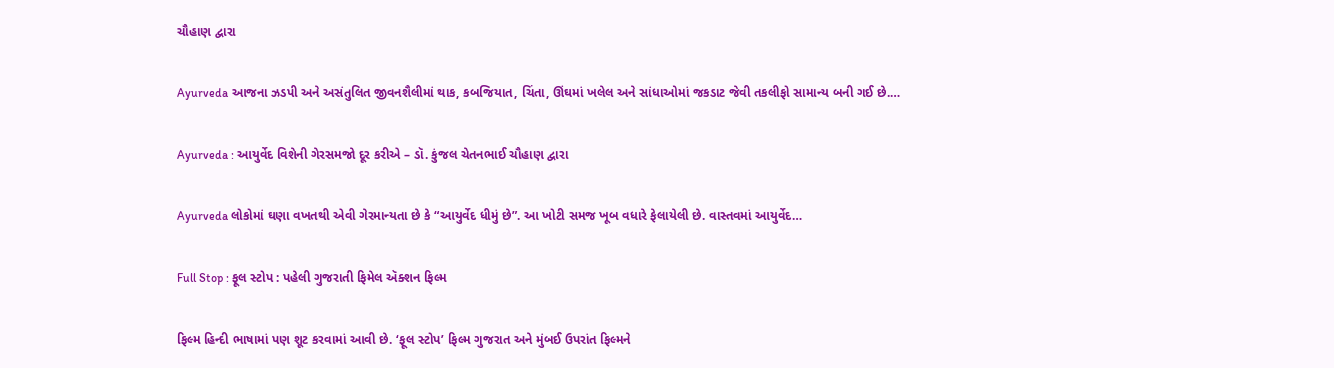ચૌહાણ દ્વારા

Ayurveda આજના ઝડપી અને અસંતુલિત જીવનશૈલીમાં થાક, કબજિયાત, ચિંતા, ઊંઘમાં ખલેલ અને સાંધાઓમાં જકડાટ જેવી તકલીફો સામાન્ય બની ગઈ છે.…

Ayurveda : આયુર્વેદ વિશેની ગેરસમજો દૂર કરીએ – ડૉ. કુંજલ ચેતનભાઈ ચૌહાણ દ્વારા

Ayurveda લોકોમાં ઘણા વખતથી એવી ગેરમાન્યતા છે કે “આયુર્વેદ ધીમું છે”. આ ખોટી સમજ ખૂબ વધારે ફેલાયેલી છે. વાસ્તવમાં આયુર્વેદ…

Full Stop : ફૂલ સ્ટોપ : પહેલી ગુજરાતી ફિમેલ ઍક્શન ફિલ્મ

ફિલ્મ હિન્દી ભાષામાં પણ શૂટ કરવામાં આવી છે. ‘ફૂલ સ્ટોપ’ ફિલ્મ ગુજરાત અને મુંબઈ ઉપરાંત ફિલ્મને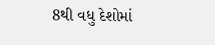8થી વધુ દેશોમાં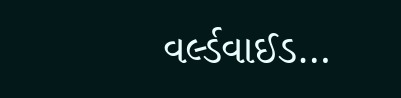વર્લ્ડવાઈડ…